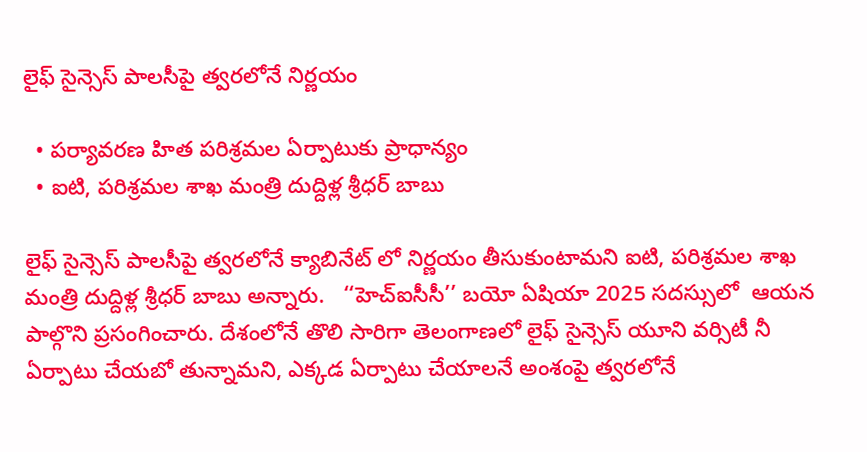లైఫ్‌ ‌సైన్సెస్‌ ‌పాలసీపై త్వరలోనే నిర్ణయం

  • పర్యావరణ హిత పరిశ్రమల ఏర్పాటుకు ప్రాధాన్యం
  • ఐటి, పరిశ్రమల శాఖ మంత్రి దుద్దిళ్ల శ్రీధర్‌ ‌బాబు

లైఫ్‌ ‌సైన్సెస్‌ ‌పాలసీపై త్వరలోనే క్యాబినేట్‌ ‌లో నిర్ణయం తీసుకుంటామని ఐటి, పరిశ్రమల శాఖ మంత్రి దుద్దిళ్ల శ్రీధర్‌ ‌బాబు అన్నారు.   ‘‘హెచ్‌ఐసీసీ’’ బయో ఏషియా 2025 సదస్సులో  ఆయన పాల్గొని ప్రసంగించారు. దేశంలోనే తొలి సారిగా తెలంగాణలో లైఫ్‌ ‌సైన్సెస్‌ ‌యూని వర్సిటీ నీ ఏర్పాటు చేయబో తున్నామని, ఎక్కడ ఏర్పాటు చేయాలనే అంశంపై త్వరలోనే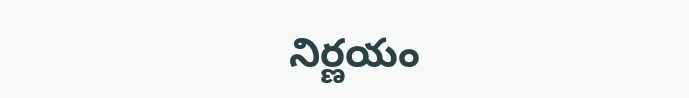నిర్ణయం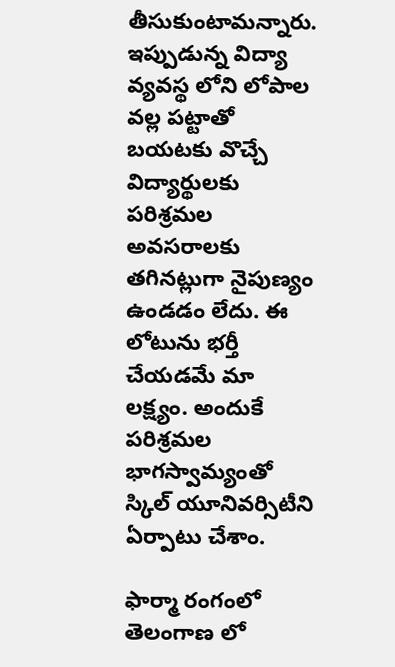తీసుకుంటామన్నారు. ఇప్పుడున్న విద్యా వ్యవస్థ లోని లోపాల వల్ల పట్టాతో బయటకు వొచ్చే విద్యార్థులకు పరిశ్రమల అవసరాలకు తగినట్లుగా నైపుణ్యం ఉండడం లేదు. ఈ లోటును భర్తీ చేయడమే మా లక్ష్యం. అందుకే పరిశ్రమల భాగస్వామ్యంతో స్కిల్‌ ‌యూనివర్సిటీని ఏర్పాటు చేశాం.

ఫార్మా రంగంలో తెలంగాణ లో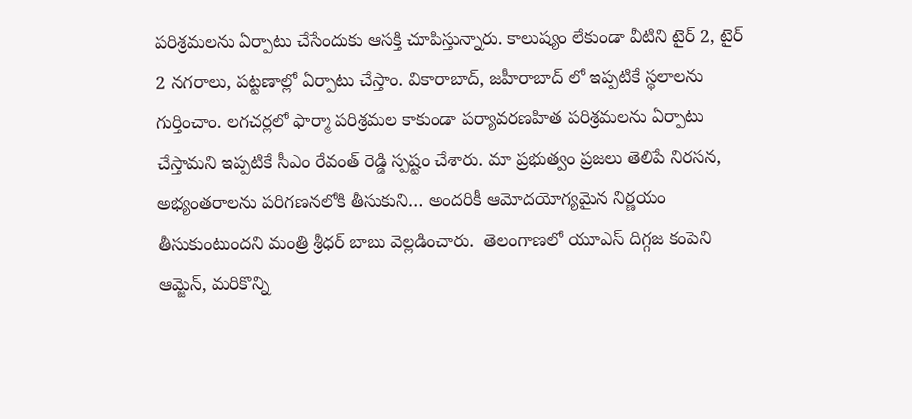పరిశ్రమలను ఏర్పాటు చేసేందుకు ఆసక్తి చూపిస్తున్నారు. కాలుష్యం లేకుండా వీటిని టైర్‌ 2, టైర్‌ 2 నగరాలు, పట్టణాల్లో ఏర్పాటు చేస్తాం. వికారాబాద్‌, జహీరాబాద్‌ ‌లో ఇప్పటికే స్థలాలను గుర్తించాం. లగచర్లలో ఫార్మా పరిశ్రమల కాకుండా పర్యావరణహిత పరిశ్రమలను ఏర్పాటు చేస్తామని ఇప్పటికే సీఎం రేవంత్‌ ‌రెడ్డి స్పష్టం చేశారు. మా ప్రభుత్వం ప్రజలు తెలిపే నిరసన, అభ్యంతరాలను పరిగణనలోకి తీసుకుని… అందరికీ ఆమోదయోగ్యమైన నిర్ణయం తీసుకుంటుందని మంత్రి శ్రీధర్‌ ‌బాబు వెల్లడించారు.  తెలంగాణలో యూఎస్‌ ‌దిగ్గజ కంపెని ఆమ్జెన్‌, మరికొన్ని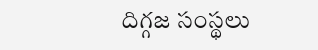దిగ్గజ సంస్థలు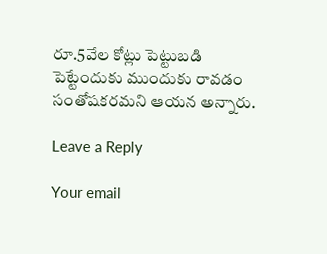రూ.5వేల కోట్లు పెట్టుబడి పెట్టేందుకు ముందుకు రావడం సంతోషకరమని ఆయన అన్నారు.

Leave a Reply

Your email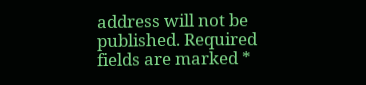address will not be published. Required fields are marked *